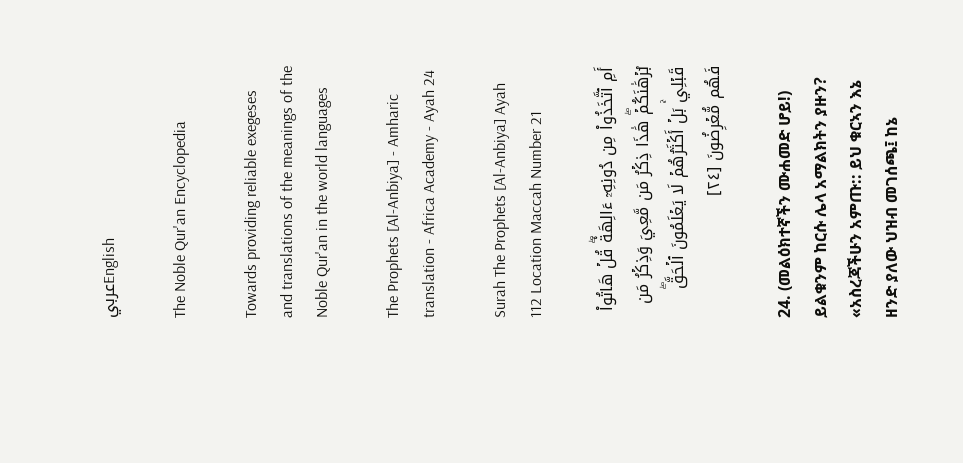عربيEnglish

The Noble Qur'an Encyclopedia

Towards providing reliable exegeses and translations of the meanings of the Noble Qur'an in the world languages

The Prophets [Al-Anbiya] - Amharic translation - Africa Academy - Ayah 24

Surah The Prophets [Al-Anbiya] Ayah 112 Location Maccah Number 21

أَمِ ٱتَّخَذُواْ مِن دُونِهِۦٓ ءَالِهَةٗۖ قُلۡ هَاتُواْ بُرۡهَٰنَكُمۡۖ هَٰذَا ذِكۡرُ مَن مَّعِيَ وَذِكۡرُ مَن قَبۡلِيۚ بَلۡ أَكۡثَرُهُمۡ لَا يَعۡلَمُونَ ٱلۡحَقَّۖ فَهُم مُّعۡرِضُونَ [٢٤]

24. (መልዕክተኛችን ሙሐመድ ሆይ!) ይልቁንም ከርሱ ሌላ አማልክትን ያዙን? «አስረጃችሁን አምጡ:: ይህ ቁርኣን እኔ ዘንድ ያለው ህዝብ መገሰጫ፤ ከኔ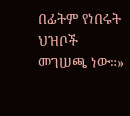በፊትም የነበሩት ህዝቦች መገሠጫ ነው።»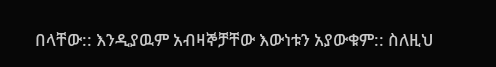በላቸው:: እንዲያዉም አብዛኞቻቸው እውነቱን አያውቁም:: ስለዚህ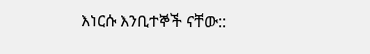እነርሱ እንቢተኞች ናቸው::